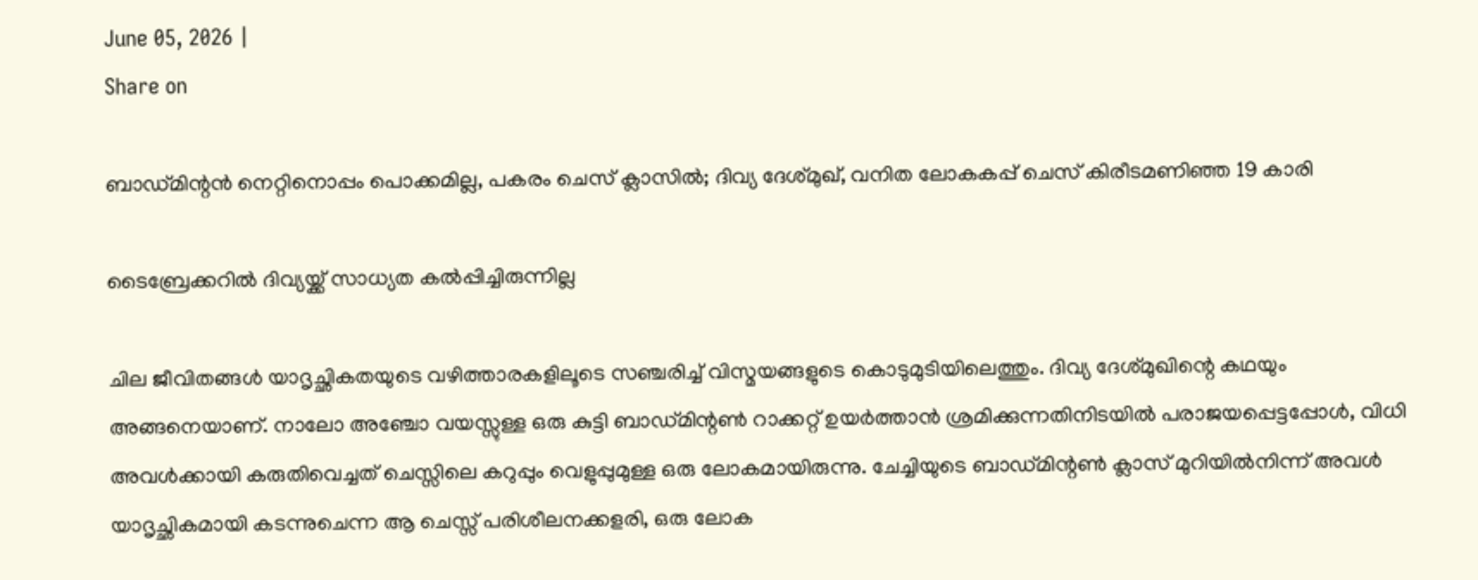June 05, 2026 |
Share on

ബാഡ്മിന്റന്‍ നെറ്റിനൊപ്പം പൊക്കമില്ല, പകരം ചെസ് ക്ലാസില്‍; ദിവ്യ ദേശ്മുഖ്, വനിത ലോകകപ്പ് ചെസ് കിരീടമണിഞ്ഞ 19 കാരി

ടൈബ്രേക്കറിൽ ദിവ്യയ്ക്ക് സാധ്യത കൽപ്പിച്ചിരുന്നില്ല

ചില ജീവിതങ്ങൾ യാദൃച്ഛികതയുടെ വഴിത്താരകളിലൂടെ സഞ്ചരിച്ച് വിസ്മയങ്ങളുടെ കൊടുമുടിയിലെത്തും. ദിവ്യ ദേശ്‌മുഖിന്റെ കഥയും അങ്ങനെയാണ്. നാലോ അഞ്ചോ വയസ്സുള്ള ഒരു കുട്ടി ബാഡ്മിന്റൺ റാക്കറ്റ് ഉയർത്താൻ ശ്രമിക്കുന്നതിനിടയിൽ പരാജയപ്പെട്ടപ്പോൾ, വിധി അവൾക്കായി കരുതിവെച്ചത് ചെസ്സിലെ കറുപ്പും വെളുപ്പുമുള്ള ഒരു ലോകമായിരുന്നു. ചേച്ചിയുടെ ബാഡ്മിന്റൺ ക്ലാസ് മുറിയിൽനിന്ന് അവൾ യാദൃച്ഛികമായി കടന്നുചെന്ന ആ ചെസ്സ് പരിശീലനക്കളരി, ഒരു ലോക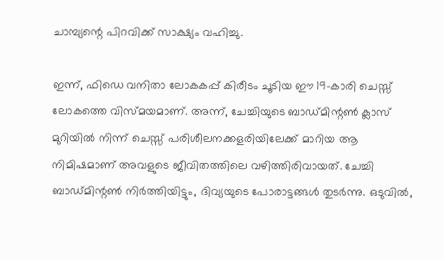ചാമ്പ്യന്റെ പിറവിക്ക് സാക്ഷ്യം വഹിച്ചു.

ഇന്ന്, ഫിഡെ വനിതാ ലോകകപ്പ് കിരീടം ചൂടിയ ഈ 19-കാരി ചെസ്സ് ലോകത്തെ വിസ്മയമാണ്. അന്ന്, ചേച്ചിയുടെ ബാഡ്മിന്റൺ ക്ലാസ് മുറിയിൽ നിന്ന് ചെസ്സ് പരിശീലനക്കളരിയിലേക്ക് മാറിയ ആ നിമിഷമാണ് അവളുടെ ജീവിതത്തിലെ വഴിത്തിരിവായത്. ചേച്ചി ബാഡ്മിന്റൺ നിർത്തിയിട്ടും, ദിവ്യയുടെ പോരാട്ടങ്ങൾ തുടർന്നു. ഒടുവിൽ,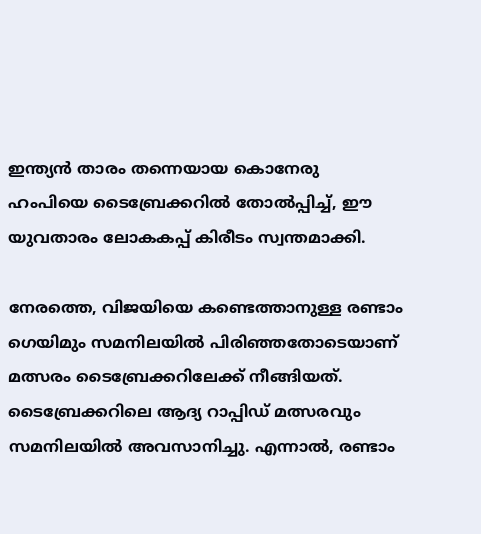ഇന്ത്യൻ താരം തന്നെയായ കൊനേരു ഹംപിയെ ടൈബ്രേക്കറിൽ തോൽപ്പിച്ച്, ഈ യുവതാരം ലോകകപ്പ് കിരീടം സ്വന്തമാക്കി.

നേരത്തെ, വിജയിയെ കണ്ടെത്താനുള്ള രണ്ടാം ഗെയിമും സമനിലയിൽ പിരിഞ്ഞതോടെയാണ് മത്സരം ടൈബ്രേക്കറിലേക്ക് നീങ്ങിയത്. ടൈബ്രേക്കറിലെ ആദ്യ റാപ്പിഡ് മത്സരവും സമനിലയിൽ അവസാനിച്ചു. എന്നാൽ, രണ്ടാം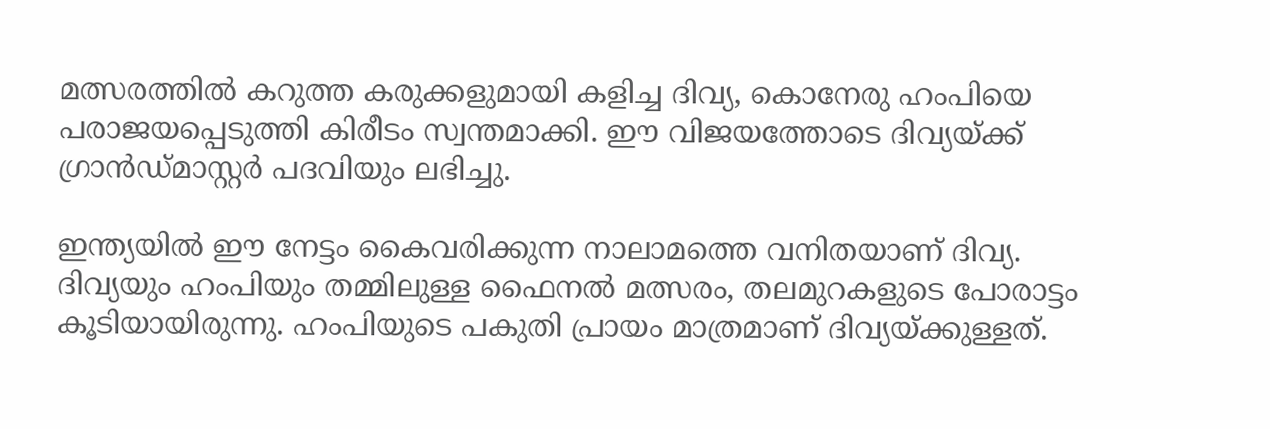മത്സരത്തിൽ കറുത്ത കരുക്കളുമായി കളിച്ച ദിവ്യ, കൊനേരു ഹംപിയെ പരാജയപ്പെടുത്തി കിരീടം സ്വന്തമാക്കി. ഈ വിജയത്തോടെ ദിവ്യയ്ക്ക് ഗ്രാൻഡ്മാസ്റ്റർ പദവിയും ലഭിച്ചു.

ഇന്ത്യയിൽ ഈ നേട്ടം കൈവരിക്കുന്ന നാലാമത്തെ വനിതയാണ് ദിവ്യ. ദിവ്യയും ഹംപിയും തമ്മിലുള്ള ഫൈനൽ മത്സരം, തലമുറകളുടെ പോരാട്ടം കൂടിയായിരുന്നു. ഹംപിയുടെ പകുതി പ്രായം മാത്രമാണ് ദിവ്യയ്ക്കുള്ളത്.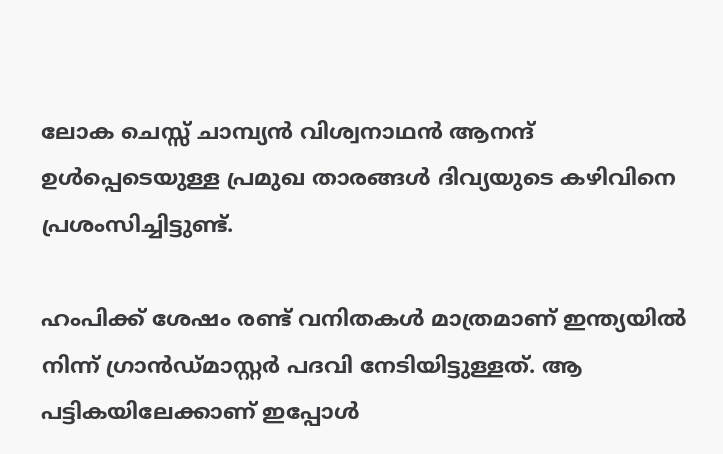ലോക ചെസ്സ് ചാമ്പ്യൻ വിശ്വനാഥൻ ആനന്ദ് ഉൾപ്പെടെയുള്ള പ്രമുഖ താരങ്ങൾ ദിവ്യയുടെ കഴിവിനെ പ്രശംസിച്ചിട്ടുണ്ട്.

ഹംപിക്ക് ശേഷം രണ്ട് വനിതകൾ മാത്രമാണ് ഇന്ത്യയിൽ നിന്ന് ഗ്രാൻഡ്മാസ്റ്റർ പദവി നേടിയിട്ടുള്ളത്. ആ പട്ടികയിലേക്കാണ് ഇപ്പോൾ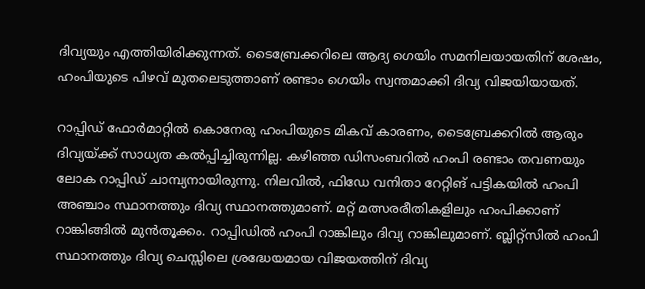ദിവ്യയും എത്തിയിരിക്കുന്നത്. ടൈബ്രേക്കറിലെ ആദ്യ ഗെയിം സമനിലയായതിന് ശേഷം, ഹംപിയുടെ പിഴവ് മുതലെടുത്താണ് രണ്ടാം ഗെയിം സ്വന്തമാക്കി ദിവ്യ വിജയിയായത്.

റാപ്പിഡ് ഫോർമാറ്റിൽ കൊനേരു ഹംപിയുടെ മികവ് കാരണം, ടൈബ്രേക്കറിൽ ആരും ദിവ്യയ്ക്ക് സാധ്യത കൽപ്പിച്ചിരുന്നില്ല. കഴിഞ്ഞ ഡിസംബറിൽ ഹംപി രണ്ടാം തവണയും ലോക റാപ്പിഡ് ചാമ്പ്യനായിരുന്നു. നിലവിൽ, ഫിഡേ വനിതാ റേറ്റിങ് പട്ടികയിൽ ഹംപി അഞ്ചാം സ്ഥാനത്തും ദിവ്യ സ്ഥാനത്തുമാണ്. മറ്റ് മത്സരരീതികളിലും ഹംപിക്കാണ് റാങ്കിങ്ങിൽ മുൻതൂക്കം. റാപ്പിഡിൽ ഹംപി റാങ്കിലും ദിവ്യ റാങ്കിലുമാണ്. ബ്ലിറ്റ്‌സിൽ ഹംപി സ്ഥാനത്തും ദിവ്യ ചെസ്സിലെ ശ്രദ്ധേയമായ വിജയത്തിന് ദിവ്യ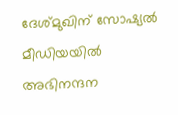ദേശ്‌മുഖിന് സോഷ്യൽ മീഡിയയിൽ അഭിനന്ദന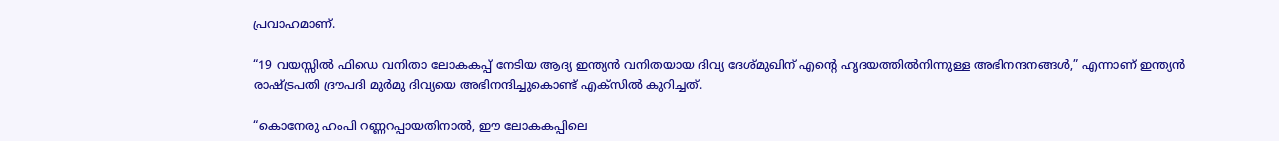പ്രവാഹമാണ്.

“19 വയസ്സിൽ ഫിഡെ വനിതാ ലോകകപ്പ് നേടിയ ആദ്യ ഇന്ത്യൻ വനിതയായ ദിവ്യ ദേശ്‌മുഖിന് എന്റെ ഹൃദയത്തിൽനിന്നുള്ള അഭിനന്ദനങ്ങൾ,” എന്നാണ് ഇന്ത്യൻ രാഷ്ട്രപതി ദ്രൗപദി മുർമു ദിവ്യയെ അഭിനന്ദിച്ചുകൊണ്ട് എക്‌സിൽ കുറിച്ചത്.

“കൊനേരു ഹംപി റണ്ണറപ്പായതിനാൽ, ഈ ലോകകപ്പിലെ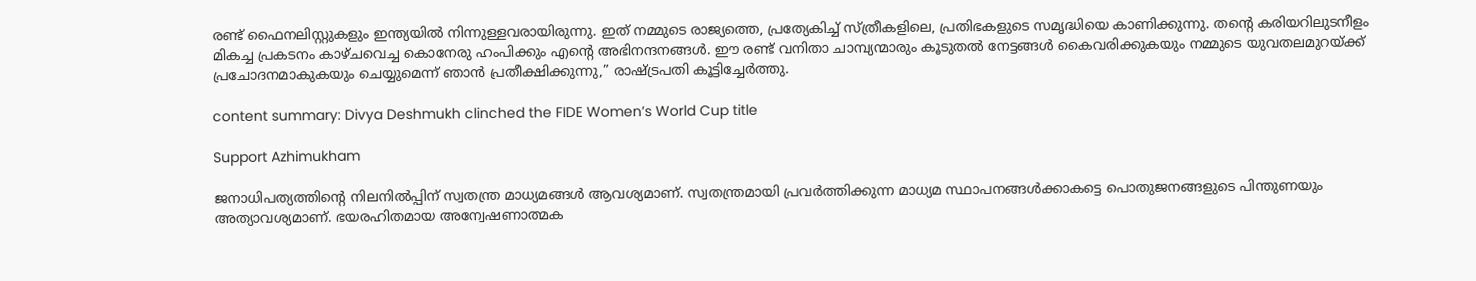രണ്ട് ഫൈനലിസ്റ്റുകളും ഇന്ത്യയിൽ നിന്നുള്ളവരായിരുന്നു. ഇത് നമ്മുടെ രാജ്യത്തെ, പ്രത്യേകിച്ച് സ്ത്രീകളിലെ, പ്രതിഭകളുടെ സമൃദ്ധിയെ കാണിക്കുന്നു. തന്റെ കരിയറിലുടനീളം മികച്ച പ്രകടനം കാഴ്ചവെച്ച കൊനേരു ഹംപിക്കും എന്റെ അഭിനന്ദനങ്ങൾ. ഈ രണ്ട് വനിതാ ചാമ്പ്യന്മാരും കൂടുതൽ നേട്ടങ്ങൾ കൈവരിക്കുകയും നമ്മുടെ യുവതലമുറയ്ക്ക് പ്രചോദനമാകുകയും ചെയ്യുമെന്ന് ഞാൻ പ്രതീക്ഷിക്കുന്നു,” രാഷ്ട്രപതി കൂട്ടിച്ചേർത്തു.

content summary: Divya Deshmukh clinched the FIDE Women’s World Cup title

Support Azhimukham

ജനാധിപത്യത്തിന്റെ നിലനിൽപ്പിന് സ്വതന്ത്ര മാധ്യമങ്ങൾ ആവശ്യമാണ്. സ്വതന്ത്രമായി പ്രവർത്തിക്കുന്ന മാധ്യമ സ്ഥാപനങ്ങൾക്കാകട്ടെ പൊതുജനങ്ങളുടെ പിന്തുണയും അത്യാവശ്യമാണ്. ഭയരഹിതമായ അന്വേഷണാത്മക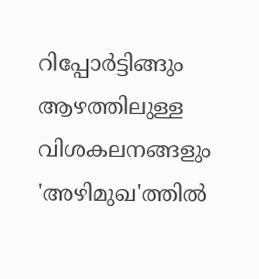റിപ്പോർട്ടിങ്ങും ആഴത്തിലുള്ള വിശകലനങ്ങളും 'അഴിമുഖ'ത്തിൽ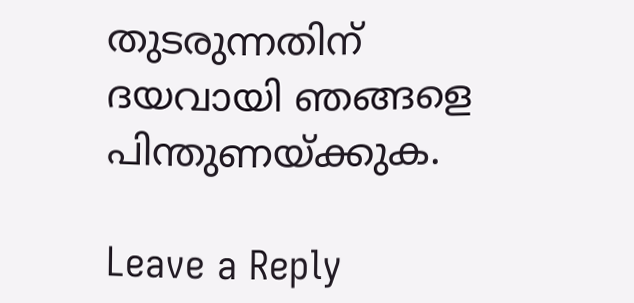തുടരുന്നതിന് ദയവായി ഞങ്ങളെ പിന്തുണയ്ക്കുക.

Leave a Reply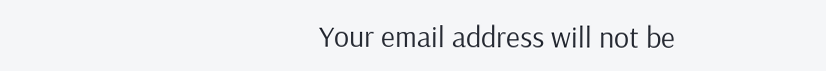Your email address will not be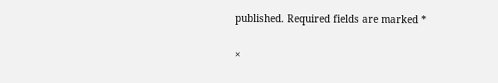published. Required fields are marked *

×